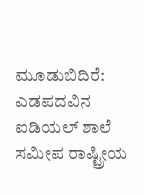ಮೂಡುಬಿದಿರೆ: ಎಡಪದವಿನ ಐಡಿಯಲ್ ಶಾಲೆ ಸಮೀಪ ರಾಷ್ಟ್ರೀಯ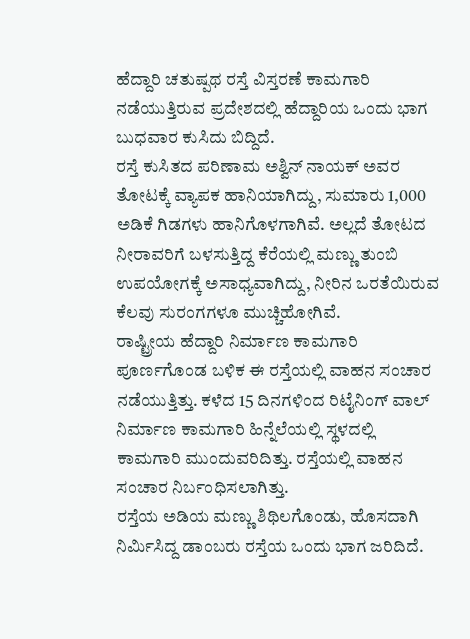ಹೆದ್ದಾರಿ ಚತುಷ್ಪಥ ರಸ್ತೆ ವಿಸ್ತರಣೆ ಕಾಮಗಾರಿ ನಡೆಯುತ್ತಿರುವ ಪ್ರದೇಶದಲ್ಲಿ ಹೆದ್ದಾರಿಯ ಒಂದು ಭಾಗ ಬುಧವಾರ ಕುಸಿದು ಬಿದ್ದಿದೆ.
ರಸ್ತೆ ಕುಸಿತದ ಪರಿಣಾಮ ಅಶ್ವಿನ್ ನಾಯಕ್ ಅವರ ತೋಟಕ್ಕೆ ವ್ಯಾಪಕ ಹಾನಿಯಾಗಿದ್ದು, ಸುಮಾರು 1,000 ಅಡಿಕೆ ಗಿಡಗಳು ಹಾನಿಗೊಳಗಾಗಿವೆ. ಅಲ್ಲದೆ ತೋಟದ ನೀರಾವರಿಗೆ ಬಳಸುತ್ತಿದ್ದ ಕೆರೆಯಲ್ಲಿ ಮಣ್ಣು ತುಂಬಿ ಉಪಯೋಗಕ್ಕೆ ಅಸಾಧ್ಯವಾಗಿದ್ದು, ನೀರಿನ ಒರತೆಯಿರುವ ಕೆಲವು ಸುರಂಗಗಳೂ ಮುಚ್ಚಿಹೋಗಿವೆ.
ರಾಷ್ಟ್ರೀಯ ಹೆದ್ದಾರಿ ನಿರ್ಮಾಣ ಕಾಮಗಾರಿ ಪೂರ್ಣಗೊಂಡ ಬಳಿಕ ಈ ರಸ್ತೆಯಲ್ಲಿ ವಾಹನ ಸಂಚಾರ ನಡೆಯುತ್ತಿತ್ತು. ಕಳೆದ 15 ದಿನಗಳಿಂದ ರಿಟೈನಿಂಗ್ ವಾಲ್ ನಿರ್ಮಾಣ ಕಾಮಗಾರಿ ಹಿನ್ನೆಲೆಯಲ್ಲಿ ಸ್ಥಳದಲ್ಲಿ ಕಾಮಗಾರಿ ಮುಂದುವರಿದಿತ್ತು. ರಸ್ತೆಯಲ್ಲಿ ವಾಹನ ಸಂಚಾರ ನಿರ್ಬಂಧಿಸಲಾಗಿತ್ತು.
ರಸ್ತೆಯ ಅಡಿಯ ಮಣ್ಣು ಶಿಥಿಲಗೊಂಡು, ಹೊಸದಾಗಿ ನಿರ್ಮಿಸಿದ್ದ ಡಾಂಬರು ರಸ್ತೆಯ ಒಂದು ಭಾಗ ಜರಿದಿದೆ.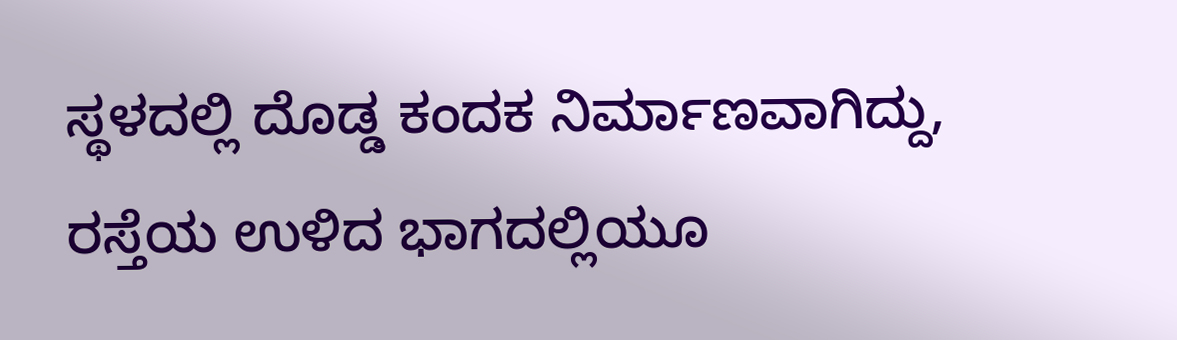ಸ್ಥಳದಲ್ಲಿ ದೊಡ್ಡ ಕಂದಕ ನಿರ್ಮಾಣವಾಗಿದ್ದು, ರಸ್ತೆಯ ಉಳಿದ ಭಾಗದಲ್ಲಿಯೂ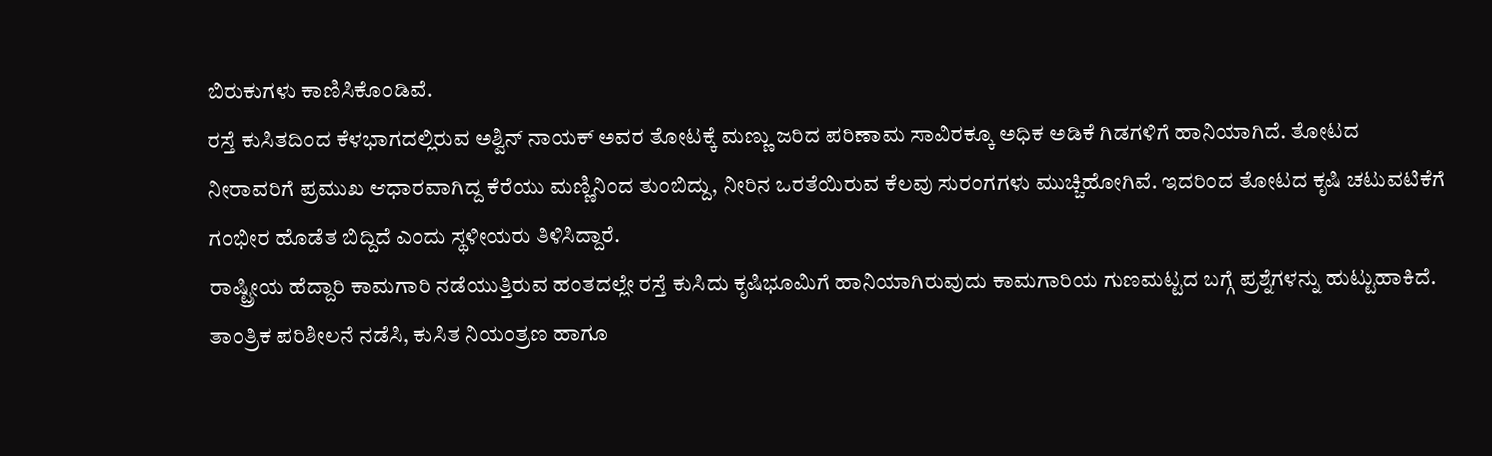ಬಿರುಕುಗಳು ಕಾಣಿಸಿಕೊಂಡಿವೆ.
ರಸ್ತೆ ಕುಸಿತದಿಂದ ಕೆಳಭಾಗದಲ್ಲಿರುವ ಅಶ್ವಿನ್ ನಾಯಕ್ ಅವರ ತೋಟಕ್ಕೆ ಮಣ್ಣು ಜರಿದ ಪರಿಣಾಮ ಸಾವಿರಕ್ಕೂ ಅಧಿಕ ಅಡಿಕೆ ಗಿಡಗಳಿಗೆ ಹಾನಿಯಾಗಿದೆ. ತೋಟದ ನೀರಾವರಿಗೆ ಪ್ರಮುಖ ಆಧಾರವಾಗಿದ್ದ ಕೆರೆಯು ಮಣ್ಣಿನಿಂದ ತುಂಬಿದ್ದು, ನೀರಿನ ಒರತೆಯಿರುವ ಕೆಲವು ಸುರಂಗಗಳು ಮುಚ್ಚಿಹೋಗಿವೆ. ಇದರಿಂದ ತೋಟದ ಕೃಷಿ ಚಟುವಟಿಕೆಗೆ ಗಂಭೀರ ಹೊಡೆತ ಬಿದ್ದಿದೆ ಎಂದು ಸ್ಥಳೀಯರು ತಿಳಿಸಿದ್ದಾರೆ.
ರಾಷ್ಟ್ರೀಯ ಹೆದ್ದಾರಿ ಕಾಮಗಾರಿ ನಡೆಯುತ್ತಿರುವ ಹಂತದಲ್ಲೇ ರಸ್ತೆ ಕುಸಿದು ಕೃಷಿಭೂಮಿಗೆ ಹಾನಿಯಾಗಿರುವುದು ಕಾಮಗಾರಿಯ ಗುಣಮಟ್ಟದ ಬಗ್ಗೆ ಪ್ರಶ್ನೆಗಳನ್ನು ಹುಟ್ಟುಹಾಕಿದೆ. ತಾಂತ್ರಿಕ ಪರಿಶೀಲನೆ ನಡೆಸಿ, ಕುಸಿತ ನಿಯಂತ್ರಣ ಹಾಗೂ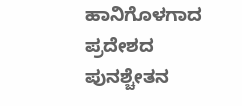ಹಾನಿಗೊಳಗಾದ ಪ್ರದೇಶದ ಪುನಶ್ಚೇತನ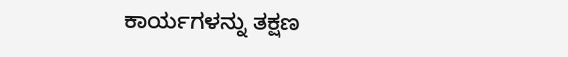ಕಾರ್ಯಗಳನ್ನು ತಕ್ಷಣ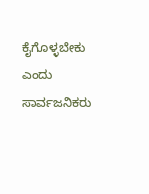ಕೈಗೊಳ್ಳಬೇಕು ಎಂದು ಸಾರ್ವಜನಿಕರು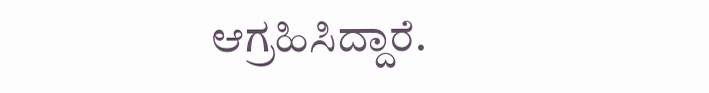ಆಗ್ರಹಿಸಿದ್ದಾರೆ.